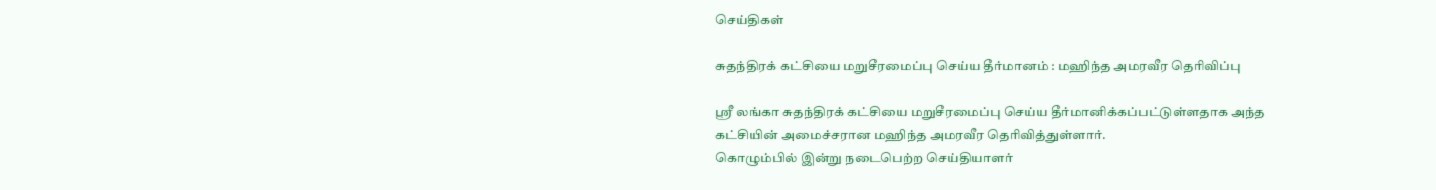செய்திகள்

சுதந்திரக் கட்சியை மறுசீரமைப்பு செய்ய தீர்மானம் : மஹிந்த அமரவீர தெரிவிப்பு

ஶ்ரீ லங்கா சுதந்திரக் கட்சியை மறுசீரமைப்பு செய்ய தீர்மானிக்கப்பட்டுள்ளதாக அந்த கட்சியின் அமைச்சரான மஹிந்த அமரவீர தெரிவித்துள்ளார்.
கொழும்பில் இன்று நடைபெற்ற செய்தியாளர்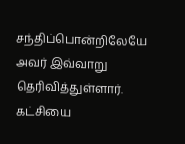சந்திப்பொன்றிலேயே அவர் இவ்வாறு தெரிவித்துள்ளார்.
கட்சியை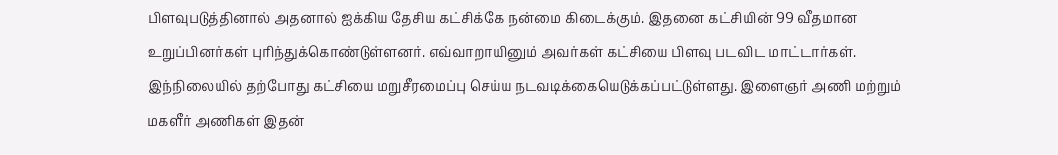பிளவுபடுத்தினால் அதனால் ஐக்கிய தேசிய கட்சிக்கே நன்மை கிடைக்கும். இதனை கட்சியின் 99 வீதமான உறுப்பினர்கள் புரிந்துக்கொண்டுள்ளனர். எவ்வாறாயினும் அவர்கள் கட்சியை பிளவு படவிட மாட்டார்கள். இந்நிலையில் தற்போது கட்சியை மறுசீரமைப்பு செய்ய நடவடிக்கையெடுக்கப்பட்டுள்ளது. இளைஞர் அணி மற்றும் மகளீர் அணிகள் இதன்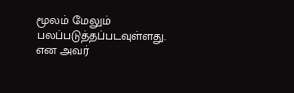மூலம் மேலும் பலப்படுத்தப்படவுள்ளது. என அவர்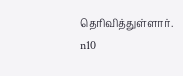தெரிவித்துள்ளார்.
n10